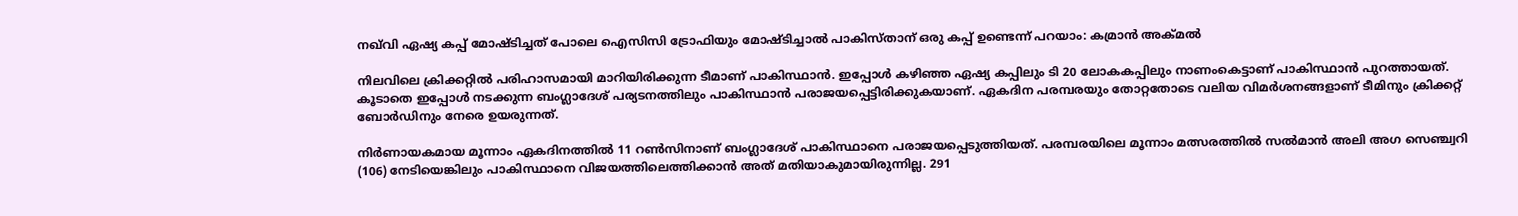നഖ്‌വി ഏഷ്യ കപ്പ് മോഷ്ടിച്ചത് പോലെ ഐസിസി ട്രോഫിയും മോഷ്ടിച്ചാൽ പാകിസ്താന് ഒരു കപ്പ് ഉണ്ടെന്ന് പറയാം: കമ്രാന്‍ അക്മല്‍

നിലവിലെ ക്രിക്കറ്റിൽ പരിഹാസമായി മാറിയിരിക്കുന്ന ടീമാണ് പാകിസ്ഥാൻ. ഇപ്പോൾ കഴിഞ്ഞ ഏഷ്യ കപ്പിലും ടി 20 ലോകകപ്പിലും നാണംകെട്ടാണ് പാകിസ്ഥാൻ പുറത്തായത്. കൂടാതെ ഇപ്പോൾ നടക്കുന്ന ബംഗ്ലാദേശ് പര്യടനത്തിലും പാകിസ്ഥാൻ പരാജയപ്പെട്ടിരിക്കുകയാണ്. ഏകദിന പരമ്പരയും തോറ്റതോടെ വലിയ വിമര്‍ശനങ്ങളാണ് ടീമിനും ക്രിക്കറ്റ് ബോര്‍ഡിനും നേരെ ഉയരുന്നത്.

നിര്‍ണായകമായ മൂന്നാം ഏകദിനത്തില്‍ 11 റണ്‍സിനാണ് ബംഗ്ലാദേശ് പാകിസ്ഥാനെ പരാജയപ്പെടുത്തിയത്. പരമ്പരയിലെ മൂന്നാം മത്സരത്തില്‍ സല്‍മാന്‍ അലി അഗ സെഞ്ച്വറി (106) നേടിയെങ്കിലും പാകിസ്ഥാനെ വിജയത്തിലെത്തിക്കാന്‍ അത് മതിയാകുമായിരുന്നില്ല. 291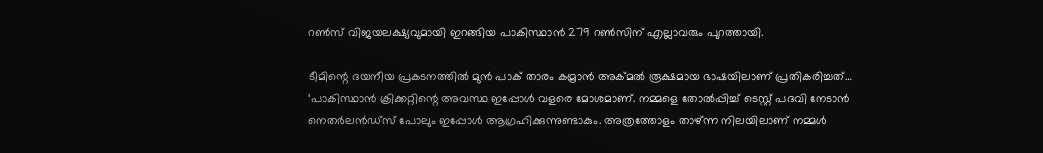റണ്‍സ് വിജയലക്ഷ്യവുമായി ഇറങ്ങിയ പാകിസ്ഥാന്‍ 279 റണ്‍സിന് എല്ലാവരും പുറത്തായി.

ടീമിന്റെ ദയനീയ പ്രകടനത്തില്‍ മുന്‍ പാക് താരം കമ്രാന്‍ അക്മല്‍ രൂക്ഷമായ ഭാഷയിലാണ് പ്രതികരിച്ചത്… ‘പാകിസ്ഥാന്‍ ക്രിക്കറ്റിന്റെ അവസ്ഥ ഇപ്പോള്‍ വളരെ മോശമാണ്. നമ്മളെ തോല്‍പ്പിച്ച് ടെസ്റ്റ് പദവി നേടാന്‍ നെതര്‍ലന്‍ഡ്സ് പോലും ഇപ്പോള്‍ ആഗ്രഹിക്കുന്നുണ്ടാകും. അത്രത്തോളം താഴ്ന്ന നിലയിലാണ് നമ്മള്‍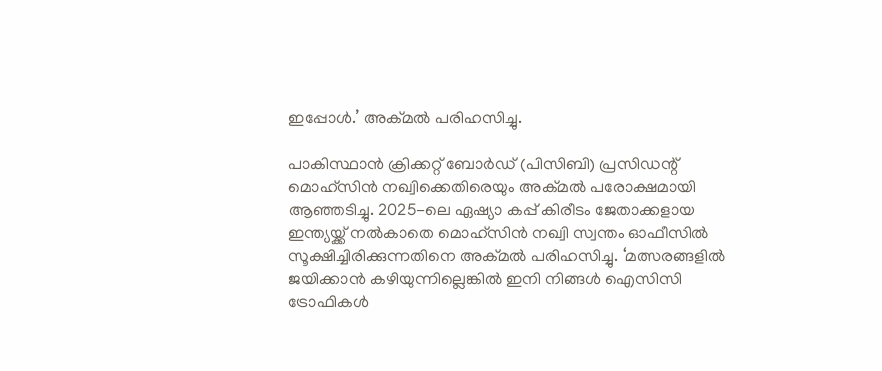ഇപ്പോള്‍.’ അക്മല്‍ പരിഹസിച്ചു.

പാകിസ്ഥാന്‍ ക്രിക്കറ്റ് ബോര്‍ഡ് (പിസിബി) പ്രസിഡന്റ് മൊഹ്‌സിന്‍ നഖ്വിക്കെതിരെയും അക്മല്‍ പരോക്ഷമായി ആഞ്ഞടിച്ചു. 2025-ലെ ഏഷ്യാ കപ്പ് കിരീടം ജേതാക്കളായ ഇന്ത്യയ്ക്ക് നല്‍കാതെ മൊഹ്‌സിന്‍ നഖ്വി സ്വന്തം ഓഫീസില്‍ സൂക്ഷിച്ചിരിക്കുന്നതിനെ അക്മല്‍ പരിഹസിച്ചു. ‘മത്സരങ്ങളില്‍ ജയിക്കാന്‍ കഴിയുന്നില്ലെങ്കില്‍ ഇനി നിങ്ങള്‍ ഐസിസി ട്രോഫികള്‍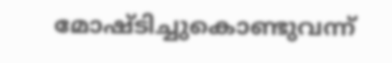മോഷ്ടിച്ചുകൊണ്ടുവന്ന്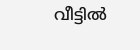വീട്ടില്‍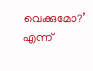വെക്കുമോ?’ എന്ന്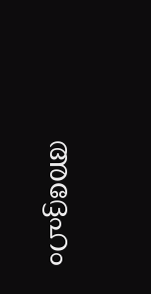അദ്ദേഹം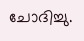ചോദിച്ചു.